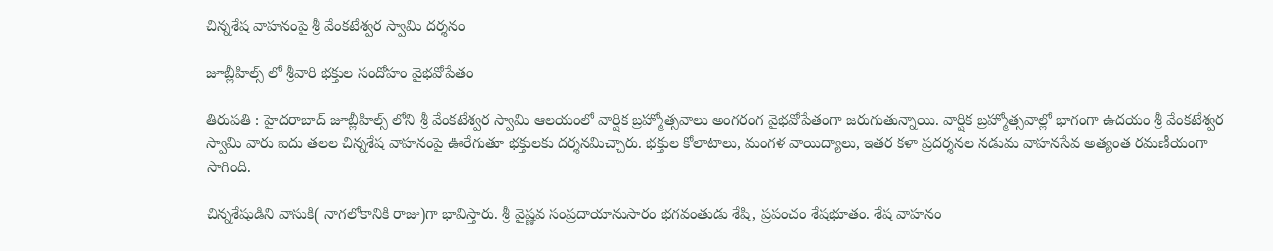చిన్నశేష వాహనంపై శ్రీ వేంకటేశ్వర స్వామి దర్శనం

జూబ్లీహిల్స్ లో శ్రీ‌వారి భ‌క్తుల సందోహం వైభ‌వోపేతం

తిరుపతి : హైదరాబాద్ జూబ్లీహిల్స్ లోని శ్రీ వేంకటేశ్వర స్వామి ఆల‌యంలో వార్షిక బ్ర‌హ్మోత్స‌వాలు అంగ‌రంగ వైభ‌వోపేతంగా జ‌రుగుతున్నాయి. వార్షిక బ్రహ్మోత్సవాల్లో భాగంగా ఉదయం శ్రీ వేంకటేశ్వర స్వామి వారు ఐదు తలల చిన్నశేష వాహనంపై ఊరేగుతూ భక్తులకు దర్శనమిచ్చారు. భక్తుల కోలాటాలు, మంగ‌ళ వాయిద్యాలు, ఇతర కళా ప్రదర్శనల నడుమ వాహనసేవ అత్యంత రమణీయంగా సాగింది.

చిన్నశేషుడిని వాసుకి( నాగ‌లోకానికి రాజు)గా భావిస్తారు. శ్రీ వైష్ణవ సంప్రదాయానుసారం భగవంతుడు శేషి, ప్రపంచం శేషభూతం. శేష వాహనం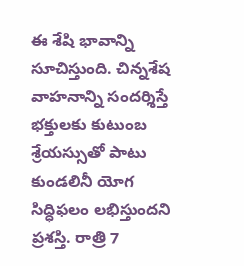ఈ శేషి భావాన్ని సూచిస్తుంది. చిన్నశేష వాహనాన్ని సందర్శిస్తే భక్తులకు కుటుంబ శ్రేయ‌స్సుతో పాటు కుండలినీ యోగ సిద్ధిఫలం లభిస్తుందని ప్రశస్తి. రాత్రి 7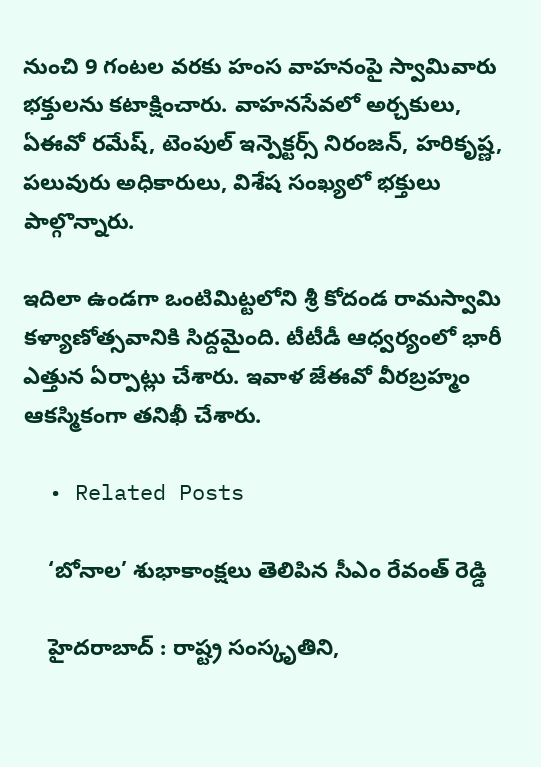నుంచి 9 గంటల వరకు హంస వాహనంపై స్వామివారు భక్తులను కటాక్షించారు. వాహ‌న‌సేవ‌లో అర్చకులు, ఏఈవో రమేష్, టెంపుల్ ఇన్పెక్టర్స్ నిరంజన్, హరికృష్ణ, పలువురు అధికారులు, విశేష సంఖ్యలో భక్తులు పాల్గొన్నారు.

ఇదిలా ఉండ‌గా ఒంటిమిట్ట‌లోని శ్రీ కోదండ రామ‌స్వామి క‌ళ్యాణోత్స‌వానికి సిద్ద‌మైంది. టీటీడీ ఆధ్వ‌ర్యంలో భారీ ఎత్తున ఏర్పాట్లు చేశారు. ఇవాళ జేఈవో వీర‌బ్ర‌హ్మం ఆక‌స్మికంగా త‌నిఖీ చేశారు.

  • Related Posts

    ‘బోనాల’ శుభాకాంక్షలు తెలిపిన సీఎం రేవంత్ రెడ్డి

    హైద‌రాబాద్ : రాష్ట్ర సంస్కృతిని,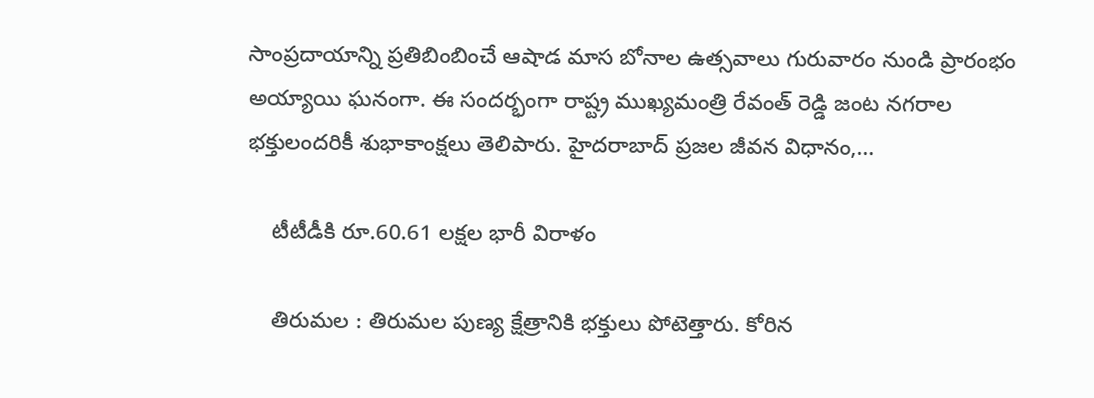సాంప్ర‌దాయాన్ని ప్రతిబింబించే ఆషాడ మాస బోనాల ఉత్సవాలు గురువారం నుండి ప్రారంభం అయ్యాయి ఘ‌నంగా. ఈ సంద‌ర్భంగా రాష్ట్ర ముఖ్య‌మంత్రి రేవంత్ రెడ్డి జంట నగరాల భ‌క్తులంద‌రికీ శుభాకాంక్షలు తెలిపారు. హైద‌రాబాద్ ప్రజల జీవన విధానం,…

    టీటీడీకి రూ.60.61 లక్షల భారీ విరాళం

    తిరుమల : తిరుమ‌ల పుణ్య క్షేత్రానికి భ‌క్తులు పోటెత్తారు. కోరిన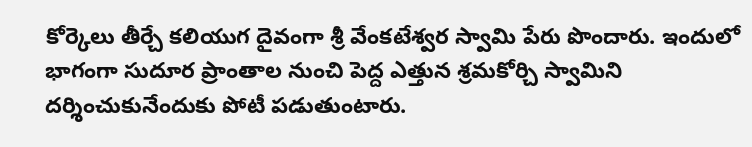కోర్కెలు తీర్చే క‌లియుగ దైవంగా శ్రీ వేంక‌టేశ్వ‌ర స్వామి పేరు పొందారు. ఇందులో భాగంగా సుదూర ప్రాంతాల నుంచి పెద్ద ఎత్తున శ్ర‌మ‌కోర్చి స్వామిని ద‌ర్శించుకునేందుకు పోటీ ప‌డుతుంటారు.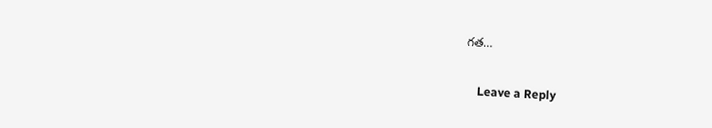గ‌త…

    Leave a Reply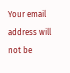Your email address will not be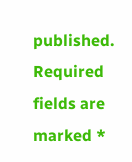published. Required fields are marked *